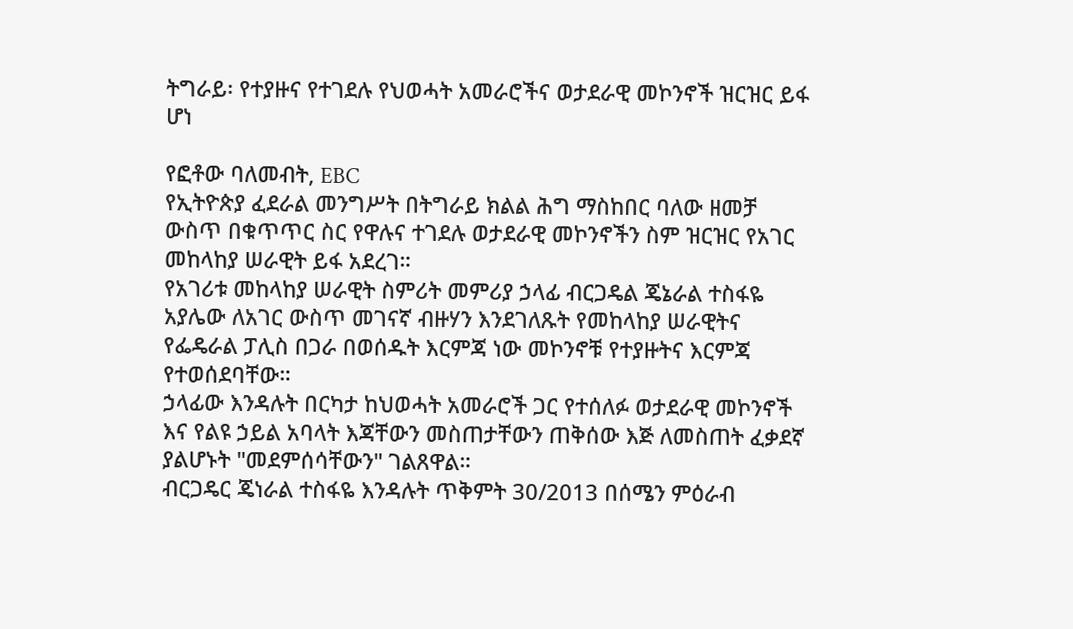ትግራይ፡ የተያዙና የተገደሉ የህወሓት አመራሮችና ወታደራዊ መኮንኖች ዝርዝር ይፋ ሆነ

የፎቶው ባለመብት, EBC
የኢትዮጵያ ፈደራል መንግሥት በትግራይ ክልል ሕግ ማስከበር ባለው ዘመቻ ውስጥ በቁጥጥር ስር የዋሉና ተገደሉ ወታደራዊ መኮንኖችን ስም ዝርዝር የአገር መከላከያ ሠራዊት ይፋ አደረገ።
የአገሪቱ መከላከያ ሠራዊት ስምሪት መምሪያ ኃላፊ ብርጋዴል ጄኔራል ተስፋዬ አያሌው ለአገር ውስጥ መገናኛ ብዙሃን እንደገለጹት የመከላከያ ሠራዊትና የፌዴራል ፓሊስ በጋራ በወሰዱት እርምጃ ነው መኮንኖቹ የተያዙትና እርምጃ የተወሰደባቸው።
ኃላፊው እንዳሉት በርካታ ከህወሓት አመራሮች ጋር የተሰለፉ ወታደራዊ መኮንኖች እና የልዩ ኃይል አባላት እጃቸውን መስጠታቸውን ጠቅሰው እጅ ለመስጠት ፈቃደኛ ያልሆኑት "መደምሰሳቸውን" ገልጸዋል።
ብርጋዴር ጄነራል ተስፋዬ እንዳሉት ጥቅምት 30/2013 በሰሜን ምዕራብ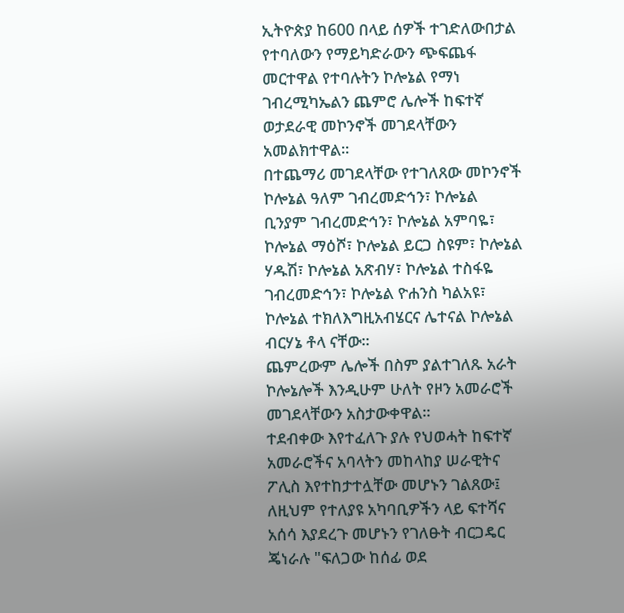ኢትዮጵያ ከ600 በላይ ሰዎች ተገድለውበታል የተባለውን የማይካድራውን ጭፍጨፋ መርተዋል የተባሉትን ኮሎኔል የማነ ገብረሚካኤልን ጨምሮ ሌሎች ከፍተኛ ወታደራዊ መኮንኖች መገደላቸውን አመልክተዋል።
በተጨማሪ መገደላቸው የተገለጸው መኮንኖች ኮሎኔል ዓለም ገብረመድኅን፣ ኮሎኔል ቢንያም ገብረመድኅን፣ ኮሎኔል አምባዬ፣ ኮሎኔል ማዕሾ፣ ኮሎኔል ይርጋ ስዩም፣ ኮሎኔል ሃዱሽ፣ ኮሎኔል አጽብሃ፣ ኮሎኔል ተስፋዬ ገብረመድኅን፣ ኮሎኔል ዮሐንስ ካልአዩ፣ ኮሎኔል ተክለእግዚአብሄርና ሌተናል ኮሎኔል ብርሃኔ ቶላ ናቸው።
ጨምረውም ሌሎች በስም ያልተገለጹ አራት ኮሎኔሎች እንዲሁም ሁለት የዞን አመራሮች መገደላቸውን አስታውቀዋል።
ተደብቀው እየተፈለጉ ያሉ የህወሓት ከፍተኛ አመራሮችና አባላትን መከላከያ ሠራዊትና ፖሊስ እየተከታተሏቸው መሆኑን ገልጸው፤ ለዚህም የተለያዩ አካባቢዎችን ላይ ፍተሻና አሰሳ እያደረጉ መሆኑን የገለፁት ብርጋዴር ጄነራሉ "ፍለጋው ከሰፊ ወደ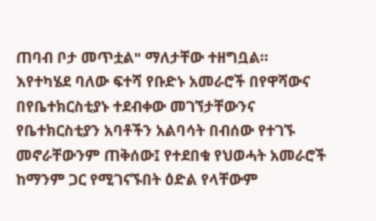ጠባብ ቦታ መጥቷል" ማለታቸው ተዘግቧል።
እየተካሄደ ባለው ፍተሻ የቡድኑ አመራሮች በየዋሻውና በየቤተክርስቲያኑ ተደብቀው መገኘታቸውንና የቤተክርስቲያን አባቶችን አልባሳት በብሰው የተገኙ መኖራቸውንም ጠቅሰው፤ የተደበቁ የህወሓት አመራሮች ከማንም ጋር የሚገናኙበት ዕድል የላቸውም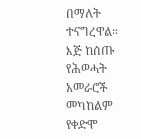በማለት ተናግረዋል።
እጅ ከሰጡ የሕወሓት አመራሮች መካከልም የቀድሞ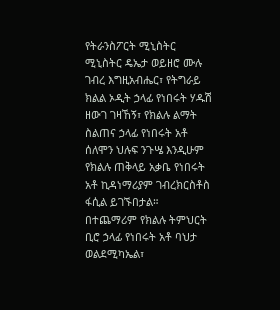የትራንስፖርት ሚኒስትር ሚኒስትር ዴኤታ ወይዘሮ ሙሉ ገብረ እግዚአብሔር፣ የትግራይ ክልል ኦዲት ኃላፊ የነበሩት ሃዱሽ ዘውገ ገዛኸኝ፣ የክልሉ ልማት ስልጠና ኃላፊ የነበሩት አቶ ሰለሞን ህሉፍ ንጉሤ እንዲሁም የክልሉ ጠቅላይ አቃቤ የነበሩት አቶ ኪዳነማሪያም ገብረክርስቶስ ፋሲል ይገኙበታል።
በተጨማሪም የክልሉ ትምህርት ቢሮ ኃላፊ የነበሩት አቶ ባህታ ወልደሚካኤል፣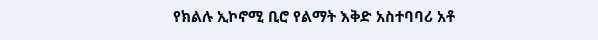የክልሉ ኢኮኖሚ ቢሮ የልማት እቅድ አስተባባሪ አቶ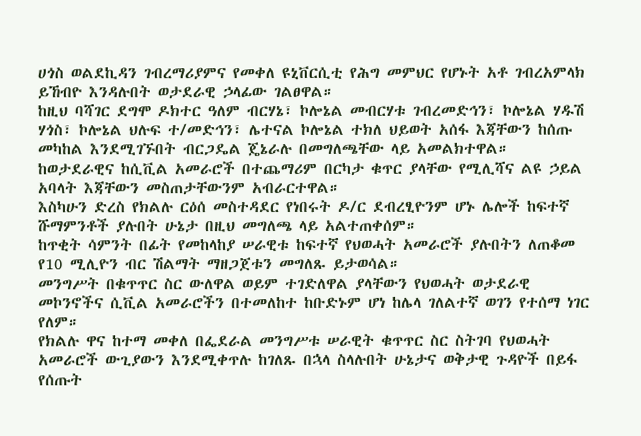ሀጎስ ወልደኪዳን ገብረማሪያምና የመቀለ ዩኒቨርሲቲ የሕግ መምህር የሆኑት አቶ ገብረአምላክ ይኸብዮ እንዳሉበት ወታደራዊ ኃላፊው ገልፀዋል።
ከዚህ ባሻገር ደግሞ ዶክተር ዓለም ብርሃኔ፣ ኮሎኔል መብርሃቱ ገብረመድኅን፣ ኮሎኔል ሃዱሽ ሃጎስ፣ ኮሎኔል ህሉፍ ተ/መድኅን፣ ሌተናል ኮሎኔል ተክለ ህይወት አሰፋ እጃቸውን ከሰጡ መካከል እንደሚገኙበት ብርጋዴል ጄኔራሉ በመግለጫቸው ላይ አመልክተዋል።
ከወታደራዊና ከሲቪል አመራሮች በተጨማሪም በርካታ ቁጥር ያላቸው የሚሊሻና ልዩ ኃይል አባላት እጃቸውን መስጠታቸውንም አብራርተዋል።
እስካሁን ድረስ የክልሉ ርዕሰ መስተዳደር የነበሩት ዶ/ር ደብረፂዮንም ሆኑ ሌሎች ከፍተኛ ሹማምንቶች ያሉበት ሁኔታ በዚህ መግለጫ ላይ አልተጠቀሰም።
ከጥቂት ሳምንት በፊት የመከላከያ ሠራዊቱ ከፍተኛ የህወሓት አመራሮች ያሉበትን ለጠቆመ የ10 ሚሊዮን ብር ሽልማት ማዘጋጀቱን መግለጹ ይታወሳል።
መንግሥት በቁጥጥር ስር ውለዋል ወይም ተገድለዋል ያላቸውን የህወሓት ወታደራዊ መኮንኖችና ሲቪል አመራሮችን በተመለከተ ከቡድኑም ሆነ ከሌላ ገለልተኛ ወገን የተሰማ ነገር የለም።
የክልሉ ዋና ከተማ መቀለ በፌደራል መንግሥቱ ሠራዊት ቁጥጥር ስር ስትገባ የህወሓት አመራሮች ውጊያውን እንደሚቀጥሉ ከገለጹ በኋላ ስላሉበት ሁኔታና ወቅታዊ ጉዳዮች በይፋ የሰጡት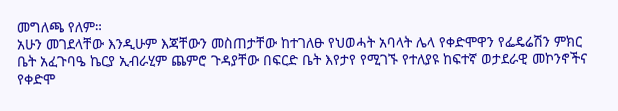መግለጫ የለም።
አሁን መገደላቸው እንዲሁም እጃቸውን መስጠታቸው ከተገለፁ የህወሓት አባላት ሌላ የቀድሞዋን የፌዴሬሽን ምክር ቤት አፈጉባዔ ኬርያ ኢብራሂም ጨምሮ ጉዳያቸው በፍርድ ቤት እየታየ የሚገኙ የተለያዩ ከፍተኛ ወታደራዊ መኮንኖችና የቀድሞ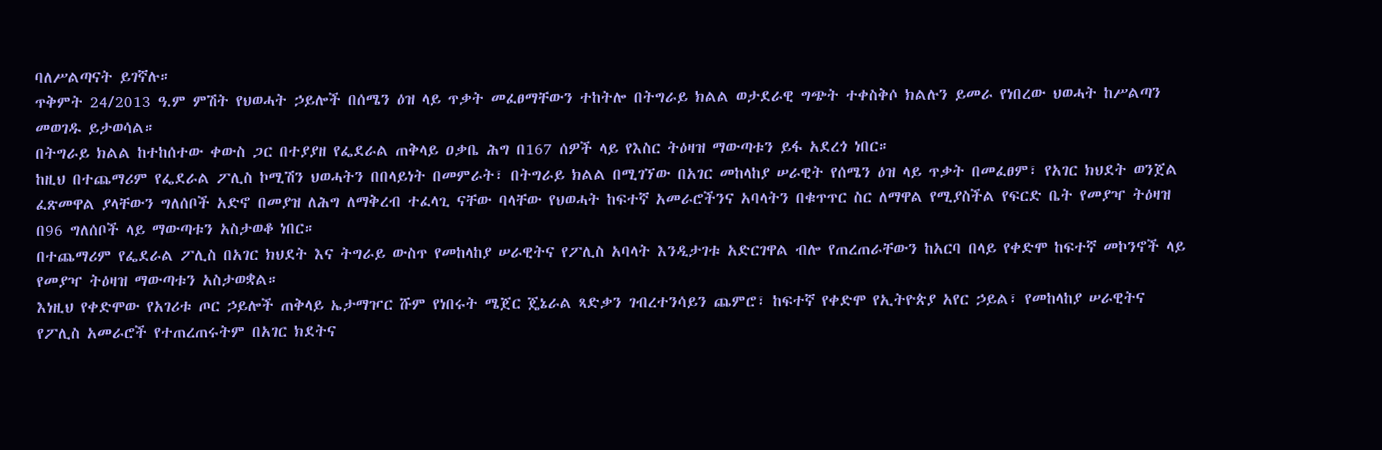ባለሥልጣናት ይገኛሉ።
ጥቅምት 24/2013 ዓ.ም ምሽት የህወሓት ኃይሎች በሰሜን ዕዝ ላይ ጥቃት መፈፀማቸውን ተከትሎ በትግራይ ክልል ወታደራዊ ግጭት ተቀስቅሶ ክልሉን ይመራ የነበረው ህወሓት ከሥልጣን መወገዱ ይታወሳል።
በትግራይ ክልል ከተከሰተው ቀውስ ጋር በተያያዘ የፌደራል ጠቅላይ ዐቃቤ ሕግ በ167 ሰዎች ላይ የእስር ትዕዛዝ ማውጣቱን ይፋ አደረጎ ነበር።
ከዚህ በተጨማሪም የፌደራል ፖሊስ ኮሚሽን ህወሓትን በበላይነት በመምራት፣ በትግራይ ክልል በሚገኘው በአገር መከላከያ ሠራዊት የሰሜን ዕዝ ላይ ጥቃት በመፈፀም፣ የአገር ክህደት ወንጀል ፈጽመዋል ያላቸውን ግለሰቦች አድኖ በመያዝ ለሕግ ለማቅረብ ተፈላጊ ናቸው ባላቸው የህወሓት ከፍተኛ አመራሮችንና አባላትን በቁጥጥር ስር ለማዋል የሚያስችል የፍርድ ቤት የመያዣ ትዕዛዝ በ96 ግለሰቦች ላይ ማውጣቱን አስታወቆ ነበር።
በተጨማሪም የፌደራል ፖሊስ በአገር ክህደት እና ትግራይ ውስጥ የመከላከያ ሠራዊትና የፖሊስ አባላት እንዲታገቱ አድርገዋል ብሎ የጠረጠራቸውን ከአርባ በላይ የቀድሞ ከፍተኛ መኮንኖች ላይ የመያዣ ትዕዛዝ ማውጣቱን አስታወቋል።
እነዚህ የቀድሞው የአገሪቱ ጦር ኃይሎች ጠቅላይ ኤታማዦር ሹም የነበሩት ሜጀር ጄኔራል ጻድቃን ገብረተንሳይን ጨምሮ፣ ከፍተኛ የቀድሞ የኢትዮጵያ አየር ኃይል፣ የመከላከያ ሠራዊትና የፖሊስ አመራሮች የተጠረጠሩትም በአገር ክደትና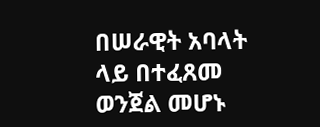በሠራዊት አባላት ላይ በተፈጸመ ወንጀል መሆኑ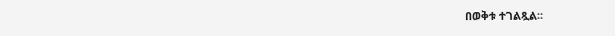በወቅቱ ተገልጿል።